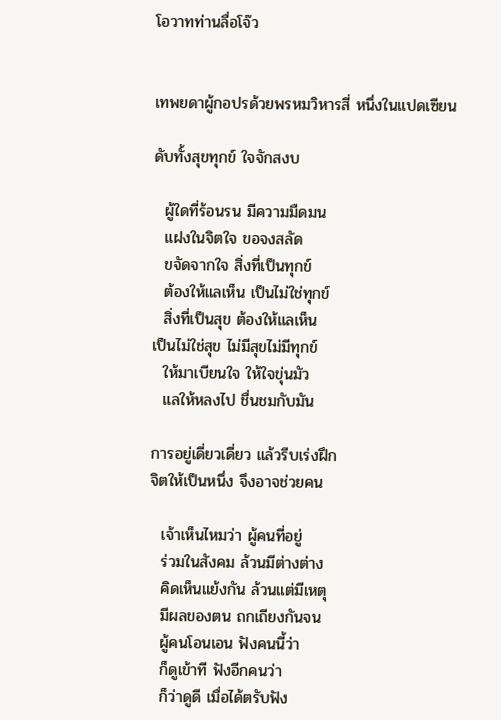โอวาทท่านลื่อโจ๊ว


เทพยดาผู้กอปรด้วยพรหมวิหารสี่ หนึ่งในแปดเซียน

ดับทั้งสุขทุกข์ ใจจักสงบ

  ผู้ใดที่ร้อนรน มีความมืดมน
  แฝงในจิตใจ ขอจงสลัด
  ขจัดจากใจ สิ่งที่เป็นทุกข์
  ต้องให้แลเห็น เป็นไม่ใช่ทุกข์
  สิ่งที่เป็นสุข ต้องให้แลเห็น
เป็นไม่ใช่สุข ไม่มีสุขไม่มีทุกข์
  ให้มาเบียนใจ ให้ใจขุ่นมัว
  แลให้หลงไป ชื่นชมกับมัน

การอยู่เดี่ยวเดี่ยว แล้วรีบเร่งฝึก
จิตให้เป็นหนึ่ง จึงอาจช่วยคน

  เจ้าเห็นไหมว่า ผู้คนที่อยู่
  ร่วมในสังคม ล้วนมีต่างต่าง
  คิดเห็นแย้งกัน ล้วนแต่มีเหตุ
  มีผลของตน ถกเถียงกันจน
  ผู้คนโอนเอน ฟังคนนี้ว่า
  ก็ดูเข้าที ฟังอีกคนว่า
  ก็ว่าดูดี เมื่อได้ตรับฟัง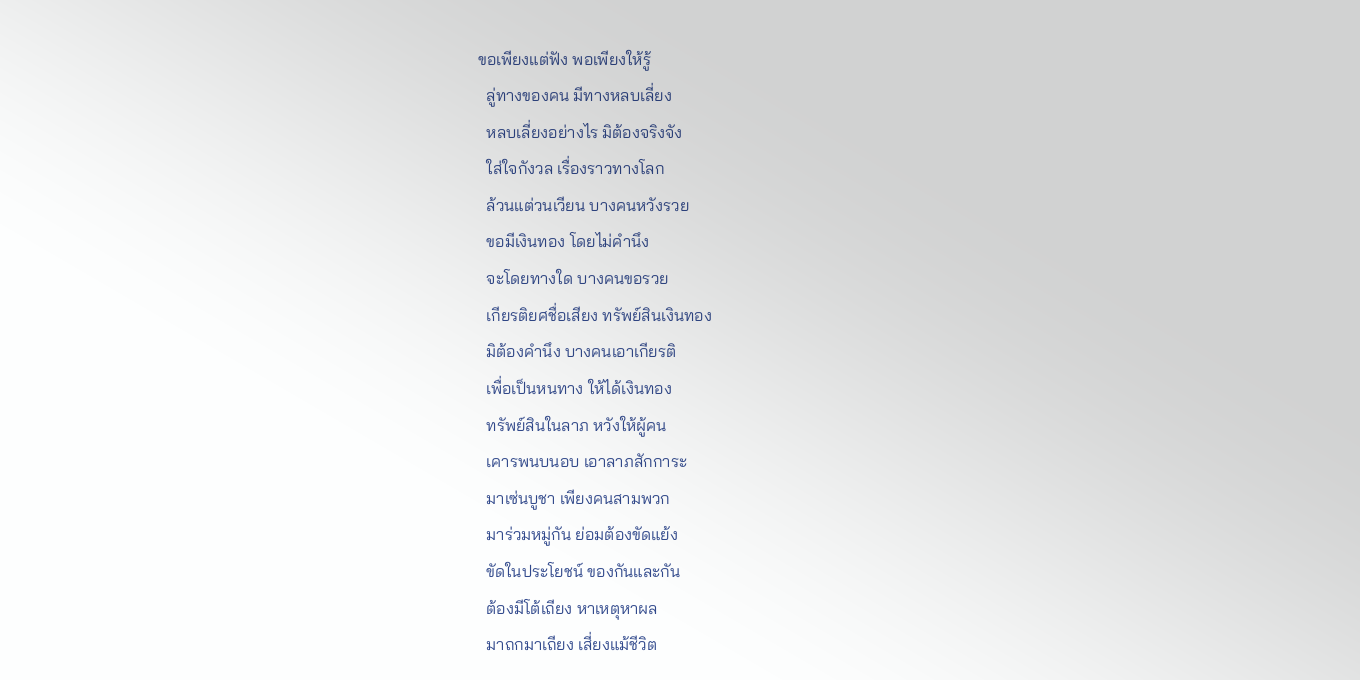ขอเพียงแต่ฟัง พอเพียงให้รู้
  ลู่ทางของคน มีทางหลบเลี่ยง
  หลบเลี่ยงอย่างไร มิต้องจริงจัง
  ใส่ใจกังวล เรื่องราวทางโลก
  ล้วนแต่วนเวียน บางคนหวังรวย
  ขอมีเงินทอง โดยไม่คำนึง
  จะโดยทางใด บางคนขอรวย
  เกียรติยศชื่อเสียง ทรัพย์สินเงินทอง
  มิต้องคำนึง บางคนเอาเกียรติ
  เพื่อเป็นหนทาง ให้ได้เงินทอง
  ทรัพย์สินในลาภ หวังให้ผู้คน
  เคารพนบนอบ เอาลาภสักการะ
  มาเซ่นบูชา เพียงคนสามพวก
  มาร่วมหมู่กัน ย่อมต้องขัดแย้ง
  ขัดในประโยชน์ ของกันและกัน
  ต้องมีโต้เถียง หาเหตุหาผล
  มาถกมาเถียง เสี่ยงแม้ชีวิต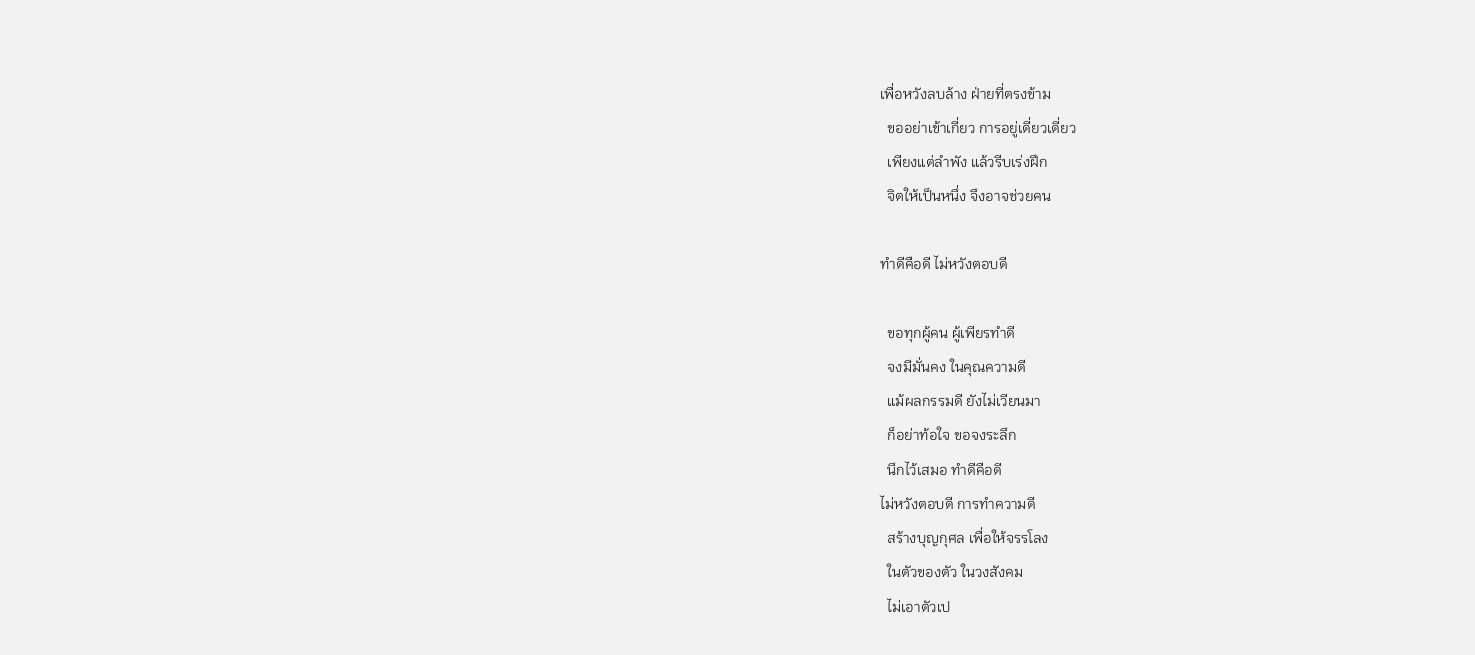เพื่อหวังลบล้าง ฝ่ายที่ตรงข้าม
  ขออย่าเข้าเกี่ยว การอยู่เดี่ยวเดี่ยว
  เพียงแต่ลำพัง แล้วรีบเร่งฝึก
  จิตให้เป็นหนึ่ง จึงอาจช่วยคน

ทำดีคือดี ไม่หวังตอบดี

  ขอทุกผู้คน ผู้เพียรทำดี
  จงมีมั่นคง ในคุณความดี
  แม้ผลกรรมดี ยังไม่เวียนมา
  ก็อย่าท้อใจ ขอจงระลึก
  นึกไว้เสมอ ทำดีคือดี
ไม่หวังตอบดี การทำความดี
  สร้างบุญกุศล เพื่อให้จรรโลง
  ในตัวของตัว ในวงสังคม
  ไม่เอาตัวเป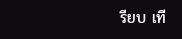รียบ เที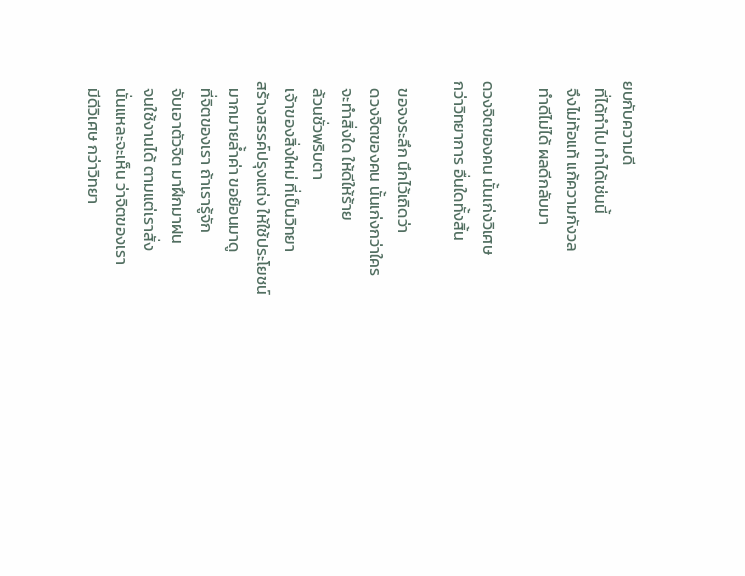ยบกับความดี
  ที่ได้ทำไป ทำได้เช่นนี้
  จึงไม่ท้อแท้ แก้ความกังวล
  ทำดีไม่ได้ ผลดีกลับมา

ดวงจิตของคน นั้นเก่งวิเศษ
กว่าวิทยาการ อื่นใดทั้งสิ้น

  ขอจงระลึก นึกไว้เถิดว่า
  ดวงจิตของคน นั้นเก่งกว่าใคร
  จะทำสิ่งใด ให้ดีให้ร้าย
  ล้วนชั่วพริบตา
  เจ้าของสิ่งใหม่ ที่เป็นวิทยา
สร้างสรรค์ปรุงแต่ง ให้ใช้ประโยชน์
  มากมายล้ำค่า ขอย้อนมาดู
  ที่จิตของเรา ถ้าเรารู้จัก
  จับเอาตัวจิต มาฝึกมาฝน
  จนใช้งานได้ ตามแต่เราสั่ง
  นั่นแหละจะเห็น ว่าจิตของเรา
  มีดีวิเศษ กว่าวิทยา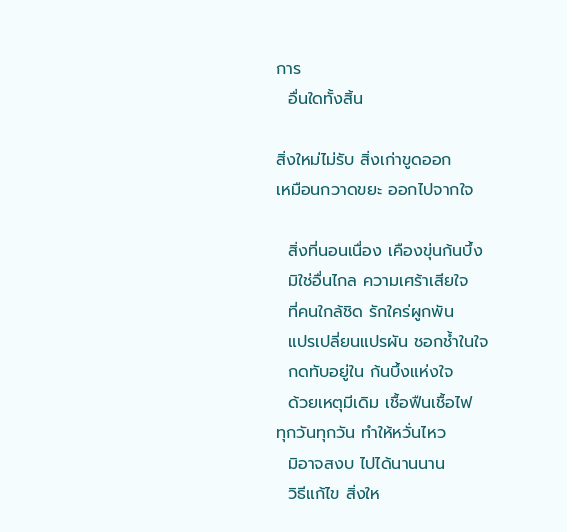การ
  อื่นใดทั้งสิ้น

สิ่งใหม่ไม่รับ สิ่งเก่าขูดออก
เหมือนกวาดขยะ ออกไปจากใจ

  สิ่งที่นอนเนื่อง เคืองขุ่นก้นบึ้ง
  มิใช่อื่นไกล ความเศร้าเสียใจ
  ที่คนใกล้ชิด รักใคร่ผูกพัน
  แปรเปลี่ยนแปรผัน ชอกช้ำในใจ
  กดทับอยู่ใน ก้นบึ้งแห่งใจ
  ด้วยเหตุมีเดิม เชื้อฟืนเชื้อไฟ
ทุกวันทุกวัน ทำให้หวั่นไหว
  มิอาจสงบ ไปได้นานนาน
  วิธีแก้ไข สิ่งให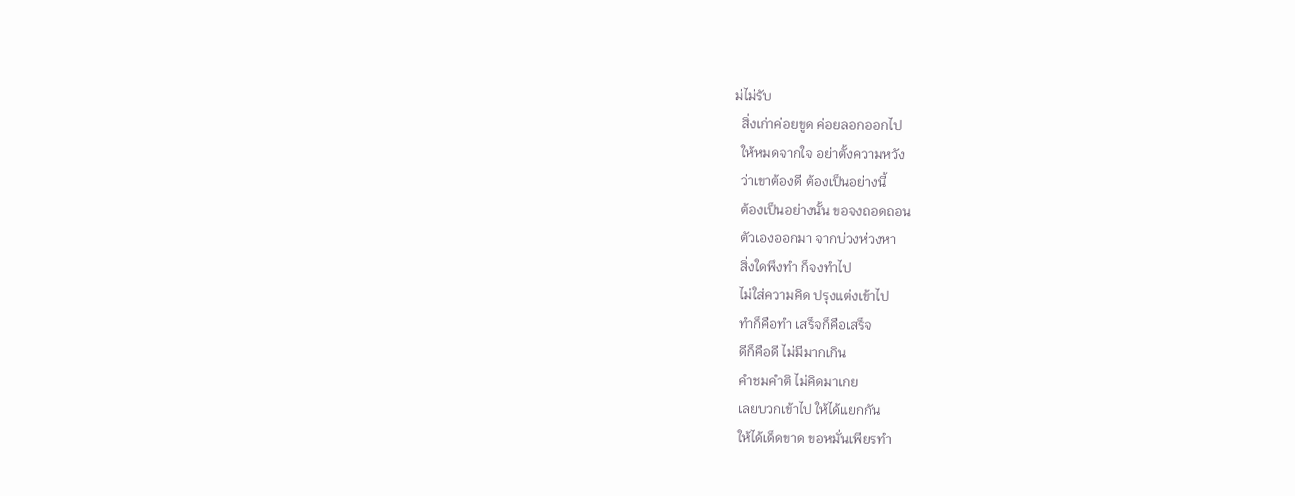ม่ไม่รับ
  สิ่งเก่าค่อยขูด ค่อยลอกออกไป
  ให้หมดจากใจ อย่าตั้งความหวัง
  ว่าเขาต้องดี ต้องเป็นอย่างนี้
  ต้องเป็นอย่างนั้น ขอจงถอดถอน
  ตัวเองออกมา จากบ่วงห่วงหา
  สิ่งใดพึงทำ ก็จงทำไป
  ไม่ใส่ความคิด ปรุงแต่งเข้าไป
  ทำก็คือทำ เสร็จก็คือเสร็จ
  ดีก็คือดี ไม่มีมากเกิน
  คำชมคำติ ไม่คิดมาเกย
  เลยบวกเข้าไป ให้ได้แยกกัน
  ให้ได้เด็ดขาด ขอหมั่นเพียรทำ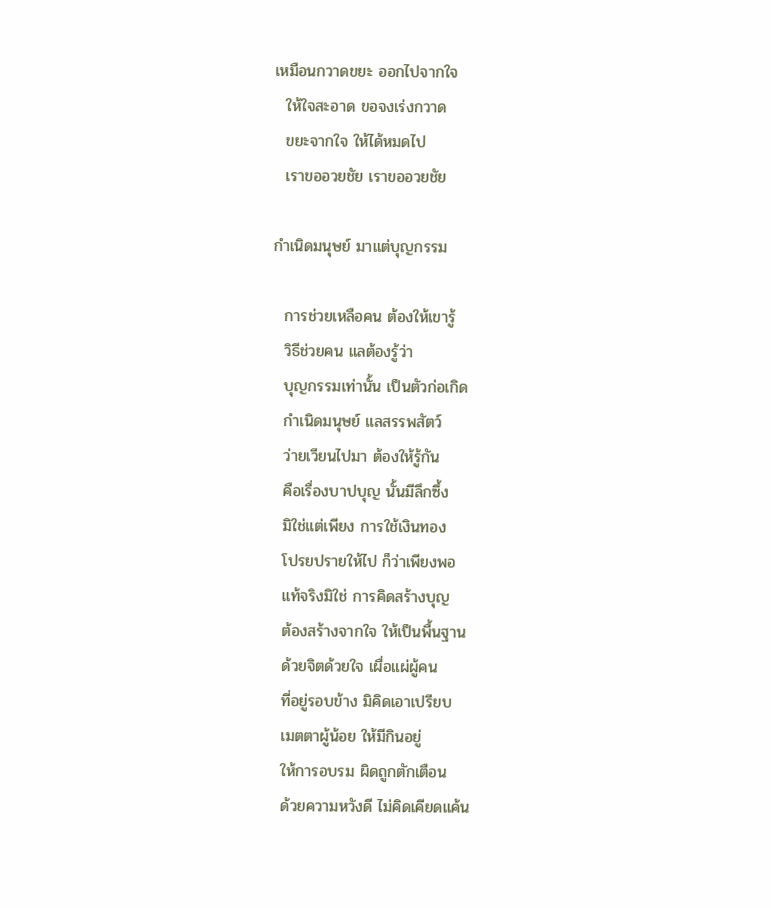เหมือนกวาดขยะ ออกไปจากใจ
  ให้ใจสะอาด ขอจงเร่งกวาด
  ขยะจากใจ ให้ได้หมดไป
  เราขออวยชัย เราขออวยชัย

กำเนิดมนุษย์ มาแต่บุญกรรม

  การช่วยเหลือคน ต้องให้เขารู้
  วิธีช่วยคน แลต้องรู้ว่า
  บุญกรรมเท่านั้น เป็นตัวก่อเกิด
  กำเนิดมนุษย์ แลสรรพสัตว์
  ว่ายเวียนไปมา ต้องให้รู้กัน
  คือเรื่องบาปบุญ นั้นมีลึกซึ้ง
  มิใช่แต่เพียง การใช้เงินทอง
  โปรยปรายให้ไป ก็ว่าเพียงพอ
  แท้จริงมิใช่ การคิดสร้างบุญ
  ต้องสร้างจากใจ ให้เป็นพื้นฐาน
  ด้วยจิตด้วยใจ เผื่อแผ่ผู้คน
  ที่อยู่รอบข้าง มิคิดเอาเปรียบ
  เมตตาผู้น้อย ให้มีกินอยู่
  ให้การอบรม ผิดถูกตักเตือน
  ด้วยความหวังดี ไม่คิดเคียดแค้น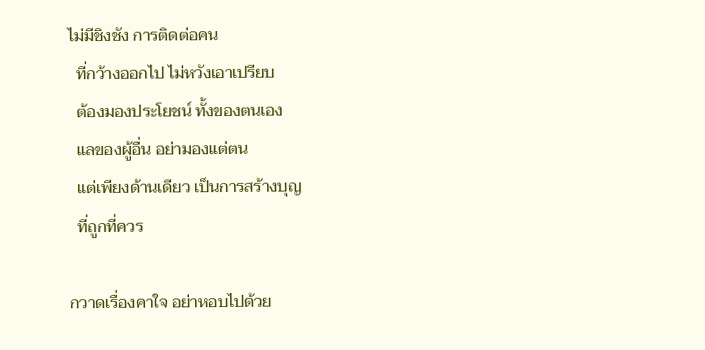ไม่มีชิงชัง การติดต่อคน
  ที่กว้างออกไป ไม่หวังเอาเปรียบ
  ต้องมองประโยชน์ ทั้งของตนเอง
  แลของผู้อื่น อย่ามองแต่ตน
  แต่เพียงด้านเดียว เป็นการสร้างบุญ
  ที่ถูกที่ควร

กวาดเรื่องคาใจ อย่าหอบไปด้วย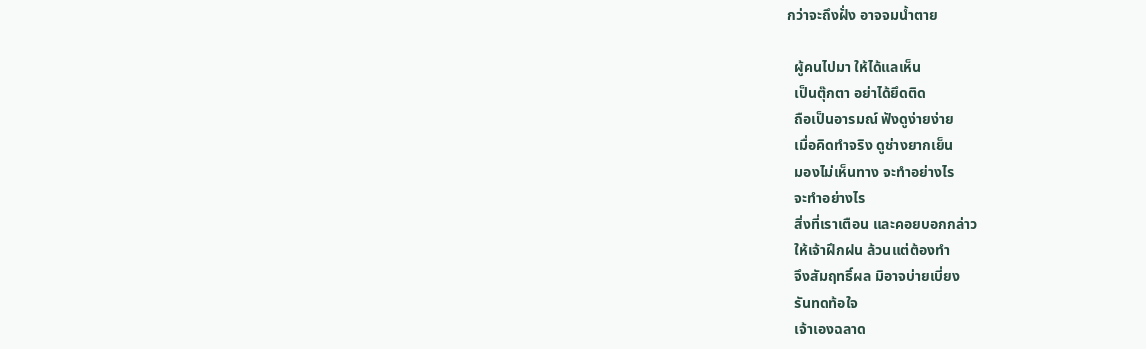กว่าจะถึงฝั่ง อาจจมน้ำตาย

  ผู้คนไปมา ให้ได้แลเห็น
  เป็นตุ๊กตา อย่าได้ยึดติด
  ถือเป็นอารมณ์ ฟังดูง่ายง่าย
  เมื่อคิดทำจริง ดูช่างยากเย็น
  มองไม่เห็นทาง จะทำอย่างไร
  จะทำอย่างไร
  สิ่งที่เราเตือน และคอยบอกกล่าว
  ให้เจ้าฝึกฝน ล้วนแต่ต้องทำ
  จึงสัมฤทธิ์ผล มิอาจบ่ายเบี่ยง
  รันทดท้อใจ
  เจ้าเองฉลาด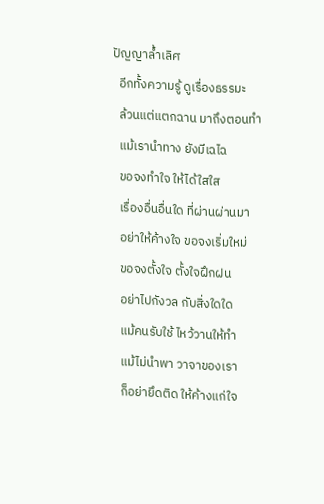ปัญญาล้ำเลิศ
  อีกทั้งความรู้ ดูเรื่องธรรมะ
  ล้วนแต่แตกฉาน มาถึงตอนทำ
  แม้เรานำทาง ยังมีเฉไฉ
  ขอจงทำใจ ให้ได้ใสใส
  เรื่องอื่นอื่นใด ที่ผ่านผ่านมา
  อย่าให้ค้างใจ ขอจงเริ่มใหม่
  ขอจงตั้งใจ ตั้งใจฝึกฝน
  อย่าไปกังวล กับสิ่งใดใด
  แม้คนรับใช้ ไหว้วานให้ทำ
  แม้ไม่นำพา วาจาของเรา
  ก็อย่ายึดติด ให้ค้างแก่ใจ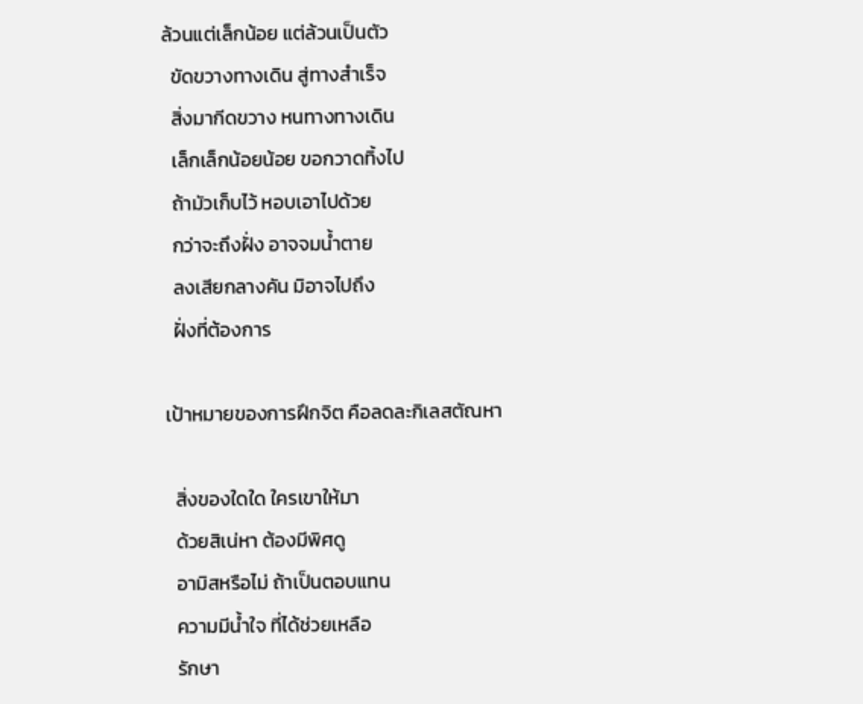ล้วนแต่เล็กน้อย แต่ล้วนเป็นตัว
  ขัดขวางทางเดิน สู่ทางสำเร็จ
  สิ่งมากีดขวาง หนทางทางเดิน
  เล็กเล็กน้อยน้อย ขอกวาดทิ้งไป
  ถ้ามัวเก็บไว้ หอบเอาไปด้วย
  กว่าจะถึงฝั่ง อาจจมน้ำตาย
  ลงเสียกลางคัน มิอาจไปถึง
  ฝั่งที่ต้องการ

เป้าหมายของการฝึกจิต คือลดละกิเลสตัณหา

  สิ่งของใดใด ใครเขาให้มา
  ด้วยสิเน่หา ต้องมีพิศดู
  อามิสหรือไม่ ถ้าเป็นตอบแทน
  ความมีน้ำใจ ที่ได้ช่วยเหลือ
  รักษา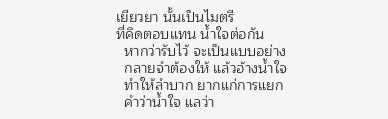เยียวยา นั้นเป็นไมตรี
ที่คิดตอบแทน น้ำใจต่อกัน
  หากว่ารับไว้ จะเป็นแบบอย่าง
  กลายจำต้องให้ แล้วอ้างน้ำใจ
  ทำให้ลำบาก ยากแก่การแยก
  คำว่าน้ำใจ แลว่า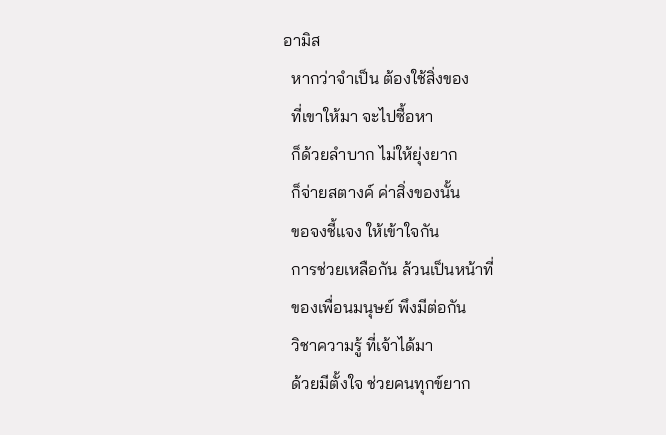อามิส
  หากว่าจำเป็น ต้องใช้สิ่งของ
  ที่เขาให้มา จะไปซื้อหา
  ก็ด้วยลำบาก ไม่ให้ยุ่งยาก
  ก็จ่ายสตางค์ ค่าสิ่งของนั้น
  ขอจงชี้แจง ให้เข้าใจกัน
  การช่วยเหลือกัน ล้วนเป็นหน้าที่
  ของเพื่อนมนุษย์ พึงมีต่อกัน
  วิชาความรู้ ที่เจ้าได้มา
  ด้วยมีตั้งใจ ช่วยคนทุกข์ยาก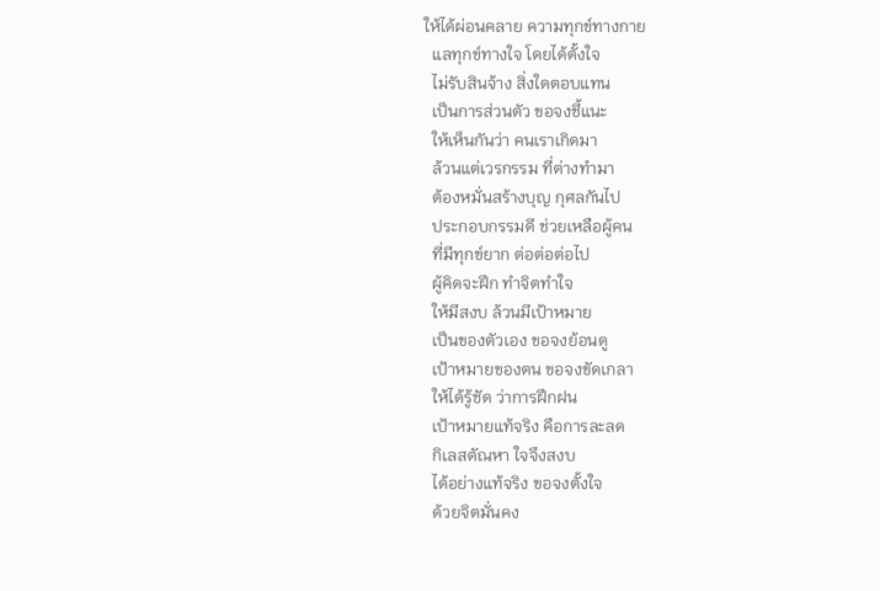ให้ได้ผ่อนคลาย ความทุกข์ทางกาย
  แลทุกข์ทางใจ โดยได้ตั้งใจ
  ไม่รับสินจ้าง สิ่งใดตอบแทน
  เป็นการส่วนตัว ขอจงชี้แนะ
  ให้เห็นกันว่า คนเราเกิดมา
  ล้วนแต่เวรกรรม ที่ต่างทำมา
  ต้องหมั่นสร้างบุญ กุศลกันไป
  ประกอบกรรมดี ช่วยเหลือผู้คน
  ที่มีทุกข์ยาก ต่อต่อต่อไป
  ผู้คิดจะฝึก ทำจิตทำใจ
  ให้มีสงบ ล้วนมีเป้าหมาย
  เป็นของตัวเอง ขอจงย้อนดู
  เป้าหมายของตน ขอจงขัดเกลา
  ให้ได้รู้ชัด ว่าการฝึกฝน
  เป้าหมายแท้จริง คือการละลด
  กิเลสตัณหา ใจจึงสงบ
  ได้อย่างแท้จริง ขอจงตั้งใจ
  ด้วยจิตมั่นคง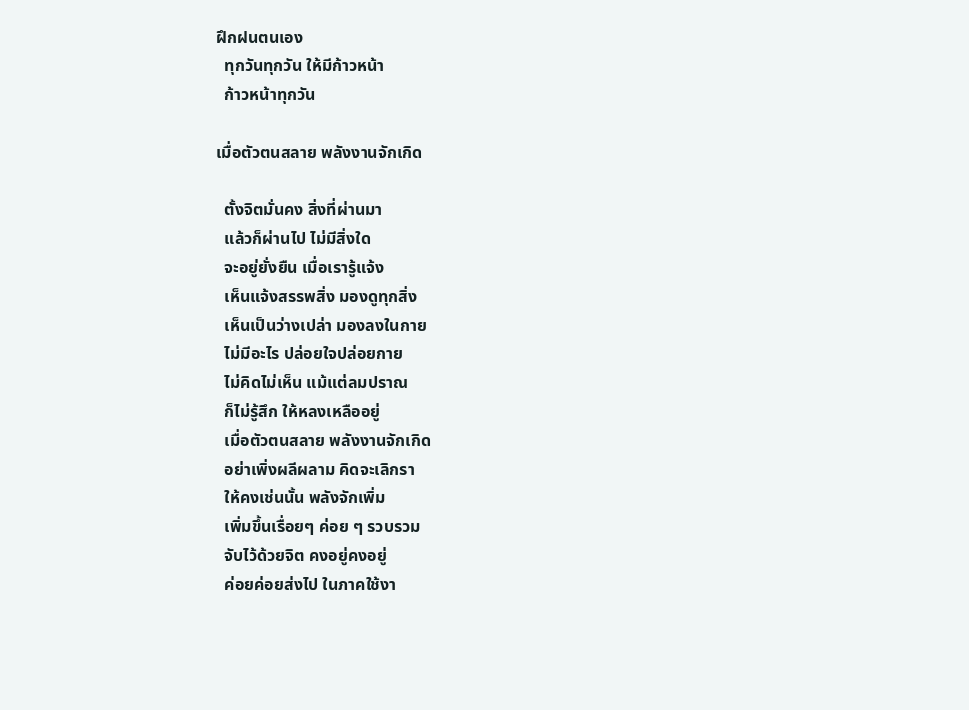ฝึกฝนตนเอง
  ทุกวันทุกวัน ให้มีก้าวหน้า
  ก้าวหน้าทุกวัน

เมื่อตัวตนสลาย พลังงานจักเกิด

  ตั้งจิตมั่นคง สิ่งที่ผ่านมา
  แล้วก็ผ่านไป ไม่มีสิ่งใด
  จะอยู่ยั่งยืน เมื่อเรารู้แจ้ง
  เห็นแจ้งสรรพสิ่ง มองดูทุกสิ่ง
  เห็นเป็นว่างเปล่า มองลงในกาย
  ไม่มีอะไร ปล่อยใจปล่อยกาย
  ไม่คิดไม่เห็น แม้แต่ลมปราณ
  ก็ไม่รู้สึก ให้หลงเหลืออยู่
  เมื่อตัวตนสลาย พลังงานจักเกิด
  อย่าเพิ่งผลีผลาม คิดจะเลิกรา
  ให้คงเช่นนั้น พลังจักเพิ่ม
  เพิ่มขึ้นเรื่อยๆ ค่อย ๆ รวบรวม
  จับไว้ด้วยจิต คงอยู่คงอยู่
  ค่อยค่อยส่งไป ในภาคใช้งา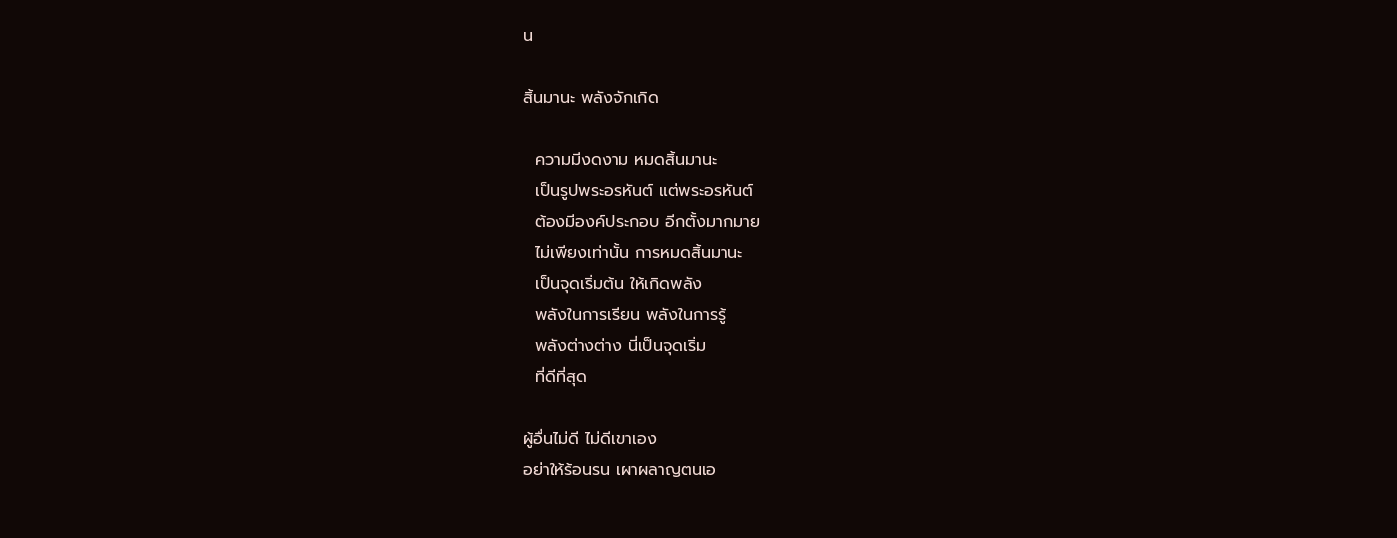น

สิ้นมานะ พลังจักเกิด

  ความมีงดงาม หมดสิ้นมานะ
  เป็นรูปพระอรหันต์ แต่พระอรหันต์
  ต้องมีองค์ประกอบ อีกตั้งมากมาย
  ไม่เพียงเท่านั้น การหมดสิ้นมานะ
  เป็นจุดเริ่มต้น ให้เกิดพลัง
  พลังในการเรียน พลังในการรู้
  พลังต่างต่าง นี่เป็นจุดเริ่ม
  ที่ดีที่สุด

ผู้อื่นไม่ดี ไม่ดีเขาเอง
อย่าให้ร้อนรน เผาผลาญตนเอ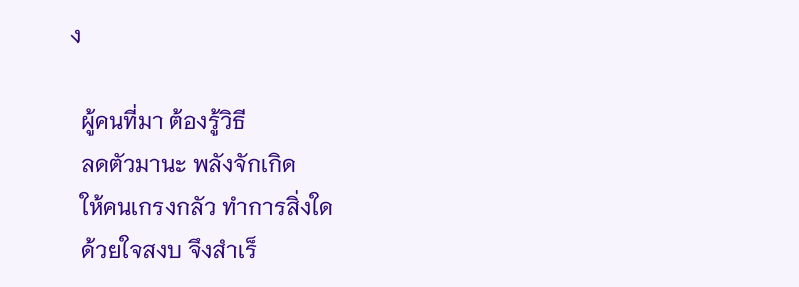ง

  ผู้คนที่มา ต้องรู้วิธี
  ลดตัวมานะ พลังจักเกิด
  ให้คนเกรงกลัว ทำการสิ่งใด
  ด้วยใจสงบ จึงสำเร็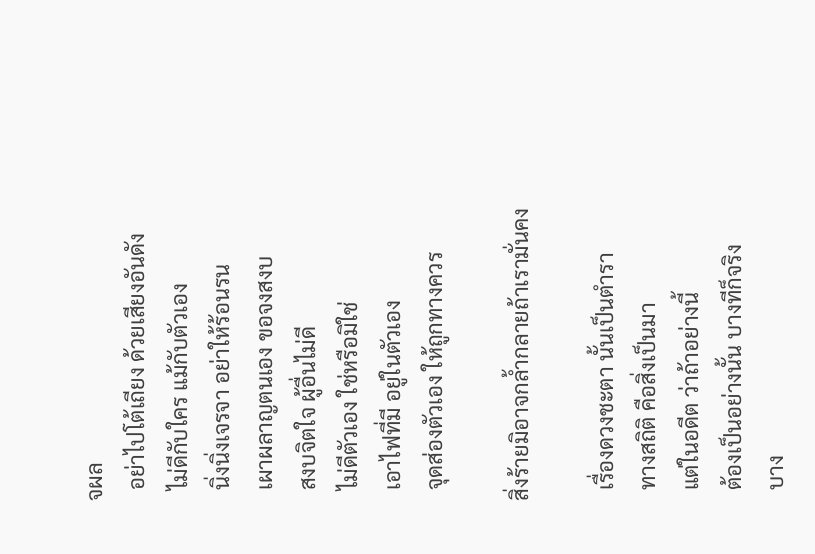จผล
  อย่าไปโต้เถียง ด้วยเสียงอันดัง
  ไม่ดีกับใคร แม้กับตัวเอง
  นิ่งนิ่งเจรจา อย่าให้ร้อนรน
  เผาผลาญตนเอง ขอจงสงบ
  สงบจิตใจ ผู้อื่นไม่ดี
  ไม่ดีตัวเอง ใช่หรือมิใช่
  เอาไฟที่มี อยู่ในตัวเอง
  จุดส่องตัวเอง ให้ถูกทางควร

สิ่งร้ายมิอาจกล้ำกลายถ้าเรามั่นคง

  เรื่องดวงชะตา นั้นเป็นตำรา
  ทางสถิติ คือสิ่งเป็นมา
  แต่ในอดีต ว่าถ้าอย่างนี้
  ต้องเป็นอย่างนั้น บางทีก็จริง
  บาง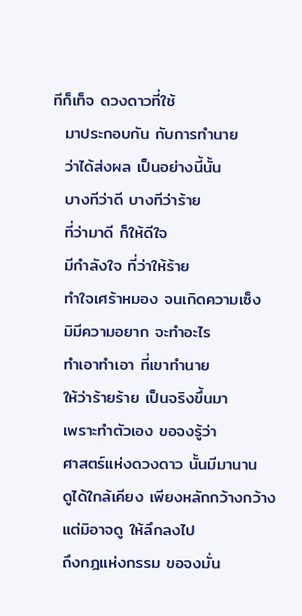ทีก็เท็จ ดวงดาวที่ใช้
  มาประกอบกัน กับการทำนาย
  ว่าได้ส่งผล เป็นอย่างนี้นั้น
  บางทีว่าดี บางทีว่าร้าย
  ที่ว่ามาดี ก็ให้ดีใจ
  มีกำลังใจ ที่ว่าให้ร้าย
  ทำใจเศร้าหมอง จนเกิดความเซ็ง
  มิมีความอยาก จะทำอะไร
  ทำเอาทำเอา ที่เขาทำนาย
  ให้ว่าร้ายร้าย เป็นจริงขึ้นมา
  เพราะทำตัวเอง ขอจงรู้ว่า
  ศาสตร์แห่งดวงดาว นั้นมีมานาน
  ดูได้ใกล้เคียง เพียงหลักกว้างกว้าง
  แต่มิอาจดู ให้ลึกลงไป
  ถึงกฎแห่งกรรม ขอจงมั่น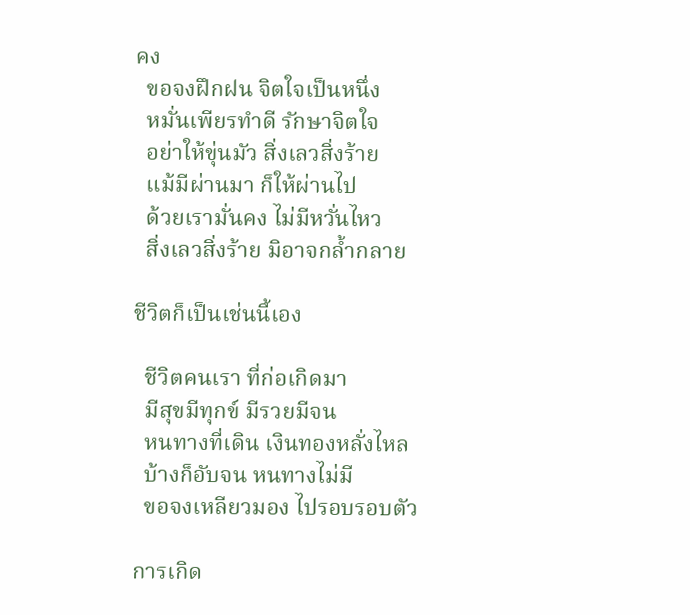คง
  ขอจงฝึกฝน จิตใจเป็นหนึ่ง
  หมั่นเพียรทำดี รักษาจิตใจ
  อย่าให้ขุ่นมัว สิ่งเลวสิ่งร้าย
  แม้มีผ่านมา ก็ให้ผ่านไป
  ด้วยเรามั่นคง ไม่มีหวั่นไหว
  สิ่งเลวสิ่งร้าย มิอาจกล้ำกลาย

ชีวิตก็เป็นเช่นนี้เอง

  ชีวิตคนเรา ที่ก่อเกิดมา
  มีสุขมีทุกข์ มีรวยมีจน
  หนทางที่เดิน เงินทองหลั่งไหล
  บ้างก็อับจน หนทางไม่มี
  ขอจงเหลียวมอง ไปรอบรอบตัว

การเกิด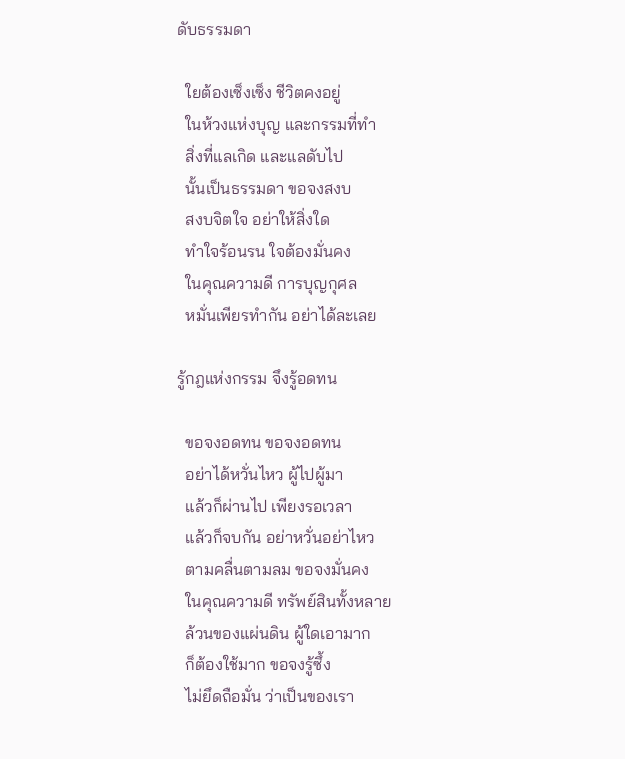ดับธรรมดา

  ใยต้องเซ็งเซ็ง ชีวิตคงอยู่
  ในห้วงแห่งบุญ และกรรมที่ทำ
  สิ่งที่แลเกิด และแลดับไป
  นั้นเป็นธรรมดา ขอจงสงบ
  สงบจิตใจ อย่าให้สิ่งใด
  ทำใจร้อนรน ใจต้องมั่นคง
  ในคุณความดี การบุญกุศล
  หมั่นเพียรทำกัน อย่าได้ละเลย

รู้กฎแห่งกรรม จึงรู้อดทน

  ขอจงอดทน ขอจงอดทน
  อย่าได้หวั่นไหว ผู้ไปผู้มา
  แล้วก็ผ่านไป เพียงรอเวลา
  แล้วก็จบกัน อย่าหวั่นอย่าไหว
  ตามคลื่นตามลม ขอจงมั่นคง
  ในคุณความดี ทรัพย์สินทั้งหลาย
  ล้วนของแผ่นดิน ผู้ใดเอามาก
  ก็ต้องใช้มาก ขอจงรู้ซึ้ง
  ไม่ยึดถือมั่น ว่าเป็นของเรา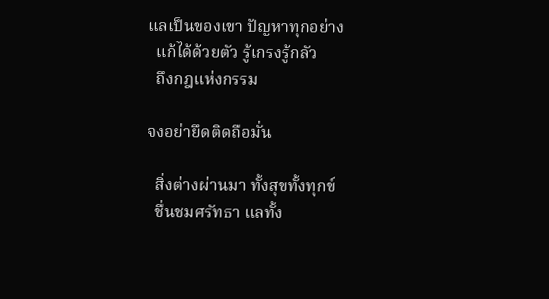แลเป็นของเขา ปัญหาทุกอย่าง
  แก้ได้ด้วยตัว รู้เกรงรู้กลัว
  ถึงกฎแห่งกรรม

จงอย่ายึดติดถือมั่น

  สิ่งต่างผ่านมา ทั้งสุขทั้งทุกข์
  ชื่นชมศรัทธา แลทั้ง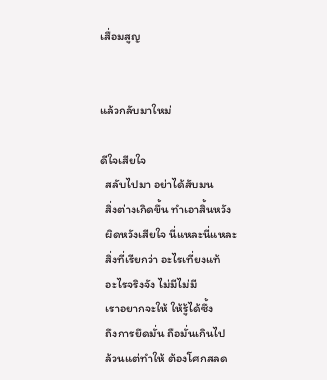เสื่อมสูญ


แล้วกลับมาใหม่

ดีใจเสียใจ
  สลับไปมา อย่าได้สับมน
  สิ่งต่างเกิดขึ้น ทำเอาสิ้นหวัง
  ผิดหวังเสียใจ นี่แหละนี่แหละ
  สิ่งที่เรียกว่า อะไรเที่ยงแท้
  อะไรจริงจัง ไม่มีไม่มี
  เราอยากจะให้ ให้รู้ได้ซึ้ง
  ถึงการยึดมั่น ถือมั่นเกินไป
  ล้วนแต่ทำให้ ต้องโศกสลด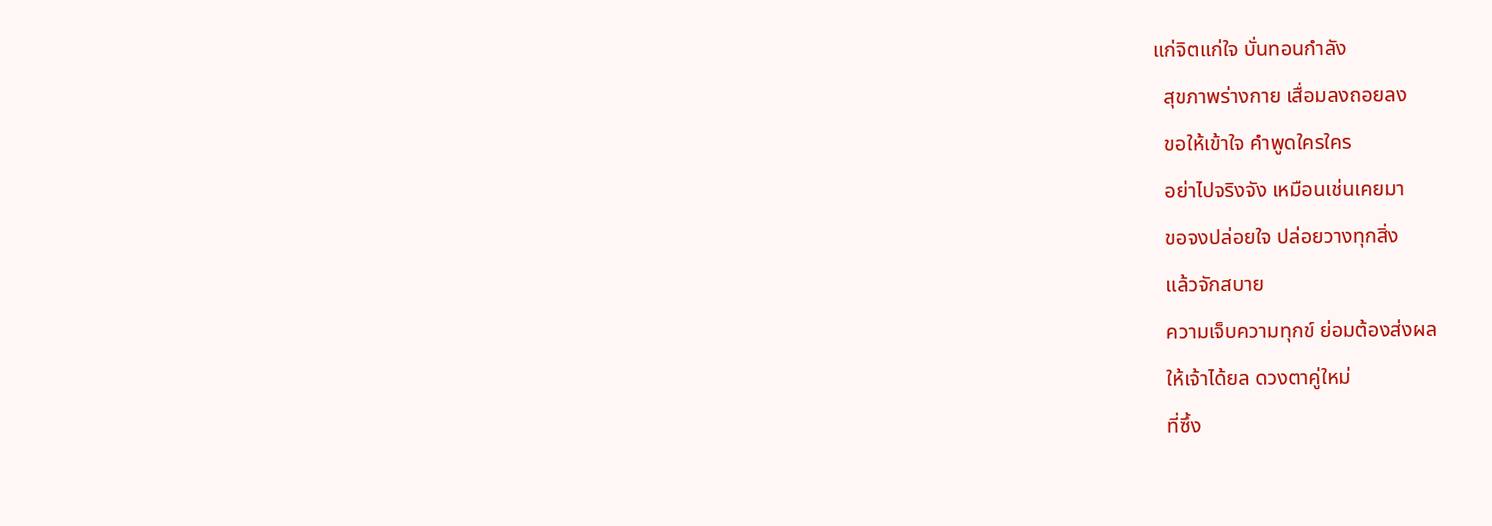แก่จิตแก่ใจ บั่นทอนกำลัง
  สุขภาพร่างกาย เสื่อมลงถอยลง
  ขอให้เข้าใจ คำพูดใครใคร
  อย่าไปจริงจัง เหมือนเช่นเคยมา
  ขอจงปล่อยใจ ปล่อยวางทุกสิ่ง
  แล้วจักสบาย
  ความเจ็บความทุกข์ ย่อมต้องส่งผล
  ให้เจ้าได้ยล ดวงตาคู่ใหม่
  ที่ซึ้ง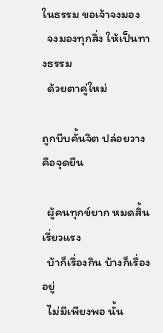ในธรรม ขอเจ้าจงมอง
  จงมองทุกสิ่ง ให้เป็นทางธรรม
  ด้วยตาคู่ใหม่

ถูกบีบคั้นจิต ปล่อยวางคือจุดยืน

  ผู้คนทุกข์ยาก หมดสิ้นเรี่ยวแรง
  บ้าก็เรื่องกิน บ้างก็เรื่องอยู่
  ไม่มีเพียงพอ นั้น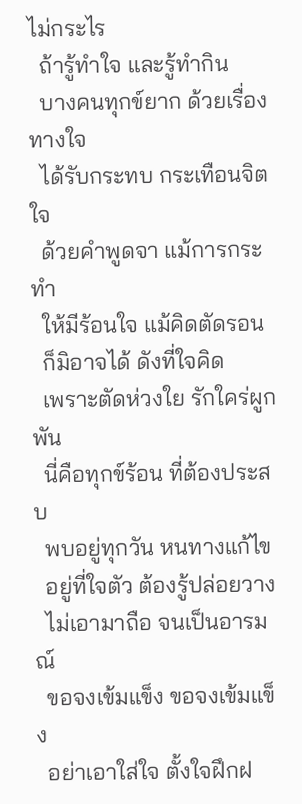ไม่กระไร
  ถ้ารู้ทำใจ และรู้ทำกิน
  บางคนทุกข์ยาก ด้วยเรื่องทางใจ
  ได้รับกระทบ กระเทือนจิตใจ
  ด้วยคำพูดจา แม้การกระทำ
  ให้มีร้อนใจ แม้คิดตัดรอน
  ก็มิอาจได้ ดังที่ใจคิด
  เพราะตัดห่วงใย รักใคร่ผูกพัน
  นี่คือทุกข์ร้อน ที่ต้องประสบ
  พบอยู่ทุกวัน หนทางแก้ไข
  อยู่ที่ใจตัว ต้องรู้ปล่อยวาง
  ไม่เอามาถือ จนเป็นอารมณ์
  ขอจงเข้มแข็ง ขอจงเข้มแข็ง
  อย่าเอาใส่ใจ ตั้งใจฝึกฝ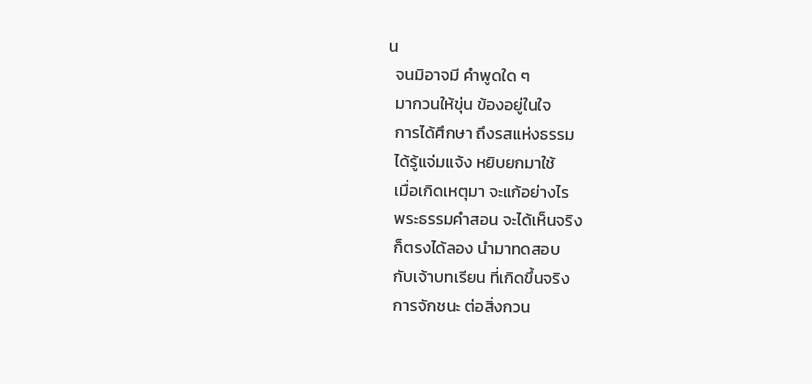น
  จนมิอาจมี คำพูดใด ๆ
  มากวนให้ขุ่น ข้องอยู่ในใจ
  การได้ศึกษา ถึงรสแห่งธรรม
  ได้รู้แจ่มแจ้ง หยิบยกมาใช้
  เมื่อเกิดเหตุมา จะแก้อย่างไร
  พระธรรมคำสอน จะได้เห็นจริง
  ก็ตรงได้ลอง นำมาทดสอบ
  กับเจ้าบทเรียน ที่เกิดขึ้นจริง
  การจักชนะ ต่อสิ่งกวน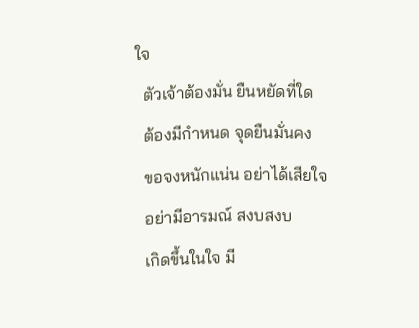ใจ
  ตัวเจ้าต้องมั่น ยืนหยัดที่ใด
  ต้องมีกำหนด จุดยืนมั่นคง
  ขอจงหนักแน่น อย่าได้เสียใจ
  อย่ามีอารมณ์ สงบสงบ
  เกิดขึ้นในใจ มี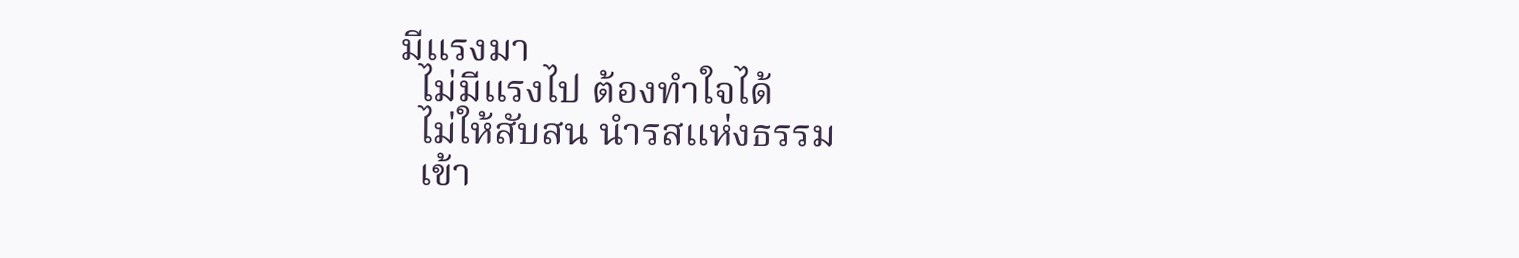มีแรงมา
  ไม่มีแรงไป ต้องทำใจได้
  ไม่ให้สับสน นำรสแห่งธรรม
  เข้า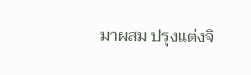มาผสม ปรุงแต่งจิ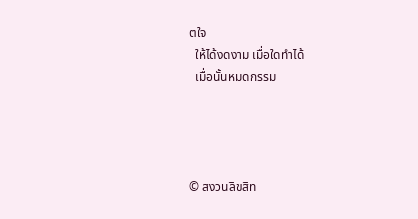ตใจ
  ให้ได้งดงาม เมื่อใดทำได้
  เมื่อนั้นหมดกรรม




© สงวนลิขสิท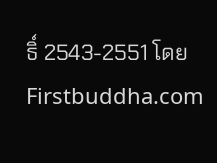ธิ์ 2543-2551 โดย Firstbuddha.com